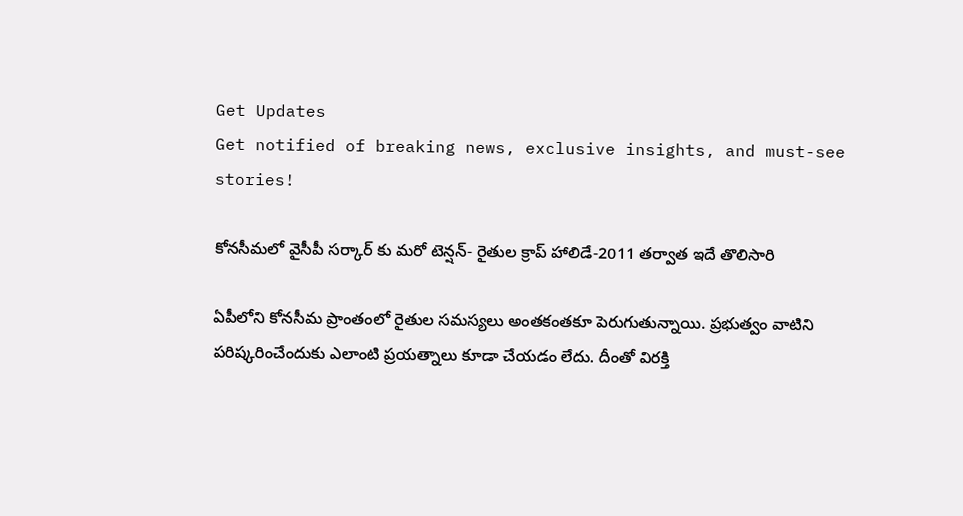Get Updates
Get notified of breaking news, exclusive insights, and must-see stories!

కోనసీమలో వైసీపీ సర్కార్ కు మరో టెన్షన్- రైతుల క్రాప్ హాలిడే-2011 తర్వాత ఇదే తొలిసారి

ఏపీలోని కోనసీమ ప్రాంతంలో రైతుల సమస్యలు అంతకంతకూ పెరుగుతున్నాయి. ప్రభుత్వం వాటిని పరిష్కరించేందుకు ఎలాంటి ప్రయత్నాలు కూడా చేయడం లేదు. దీంతో విరక్తి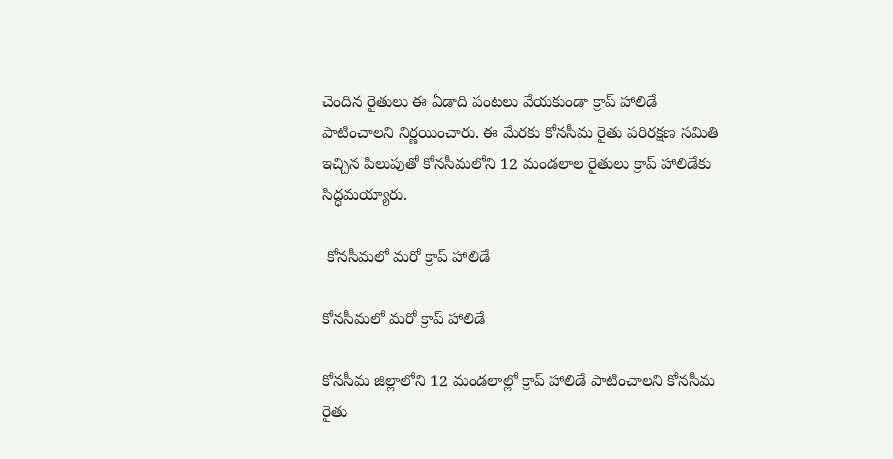చెందిన రైతులు ఈ ఏడాది పంటలు వేయకుండా క్రాప్ హాలిడే పాటించాలని నిర్ణయించారు. ఈ మేరకు కోనసీమ రైతు పరిరక్షణ సమితి ఇచ్చిన పిలుపుతో కోనసీమలోని 12 మండలాల రైతులు క్రాప్ హాలిడేకు సిద్ధమయ్యారు.

 కోనసీమలో మరో క్రాప్ హాలిడే

కోనసీమలో మరో క్రాప్ హాలిడే

కోనసీమ జిల్లాలోని 12 మండలాల్లో క్రాప్ హాలిడే పాటించాలని కోనసీమ రైతు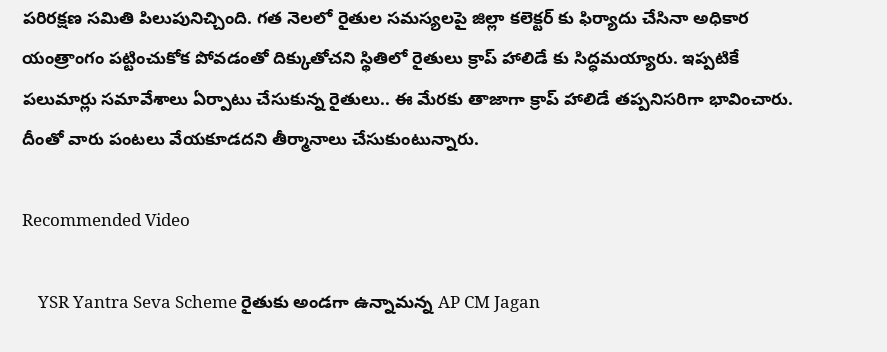పరిరక్షణ సమితి పిలుపునిచ్చింది. గత నెలలో రైతుల సమస్యలపై జిల్లా కలెక్టర్ కు ఫిర్యాదు చేసినా అధికార యంత్రాంగం పట్టించుకోక పోవడంతో దిక్కుతోచని స్థితిలో రైతులు క్రాప్ హాలిడే కు సిద్ధమయ్యారు. ఇప్పటికే పలుమార్లు సమావేశాలు ఏర్పాటు చేసుకున్న రైతులు.. ఈ మేరకు తాజాగా క్రాప్ హాలిడే తప్పనిసరిగా భావించారు. దీంతో వారు పంటలు వేయకూడదని తీర్మానాలు చేసుకుంటున్నారు.

Recommended Video

    YSR Yantra Seva Scheme రైతుకు అండగా ఉన్నామన్న AP CM Jagan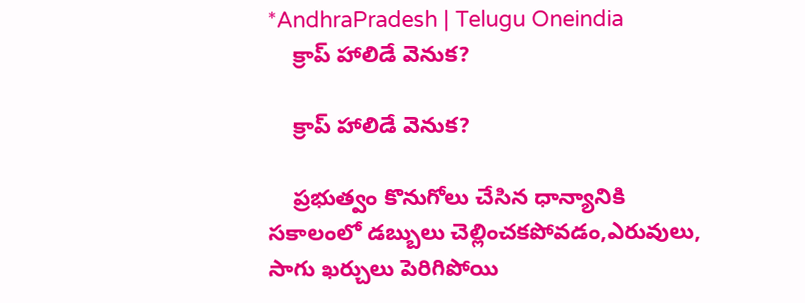*AndhraPradesh | Telugu Oneindia
    క్రాప్ హాలిడే వెనుక?

    క్రాప్ హాలిడే వెనుక?

    ప్రభుత్వం కొనుగోలు చేసిన ధాన్యానికి సకాలంలో డబ్బులు చెల్లించకపోవడం,ఎరువులు, సాగు ఖర్చులు పెరిగిపోయి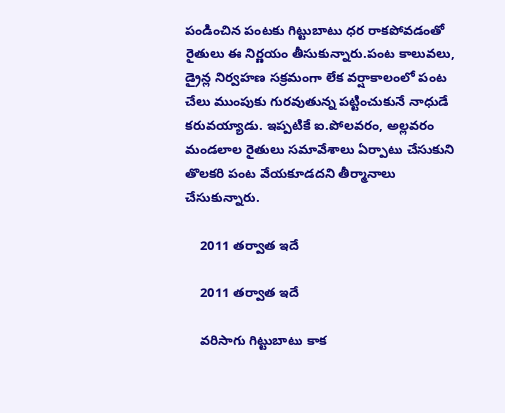పండించిన పంటకు గిట్టుబాటు ధర రాకపోవడంతో రైతులు ఈ నిర్ణయం తీసుకున్నారు.పంట కాలువలు, డ్రైన్ల నిర్వహణ సక్రమంగా లేక వర్షాకాలంలో పంట చేలు ముంపుకు గురవుతున్న పట్టించుకునే నాధుడే కరువయ్యాడు. ఇప్పటికే ఐ.పోలవరం, అల్లవరం మండలాల రైతులు సమావేశాలు ఏర్పాటు చేసుకుని తొలకరి పంట వేయకూడదని తీర్మానాలు చేసుకున్నారు.

    2011 తర్వాత ఇదే

    2011 తర్వాత ఇదే

    వరిసాగు గిట్టుబాటు కాక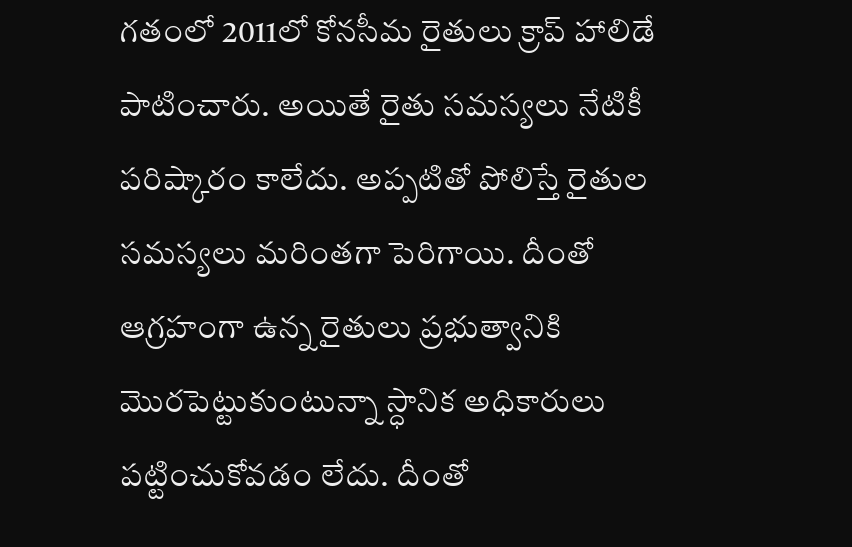గతంలో 2011లో కోనసీమ రైతులు క్రాప్ హాలిడే పాటించారు. అయితే రైతు సమస్యలు నేటికీ పరిష్కారం కాలేదు. అప్పటితో పోలిస్తే రైతుల సమస్యలు మరింతగా పెరిగాయి. దీంతో ఆగ్రహంగా ఉన్న రైతులు ప్రభుత్వానికి మొరపెట్టుకుంటున్నా స్ధానిక అధికారులు పట్టించుకోవడం లేదు. దీంతో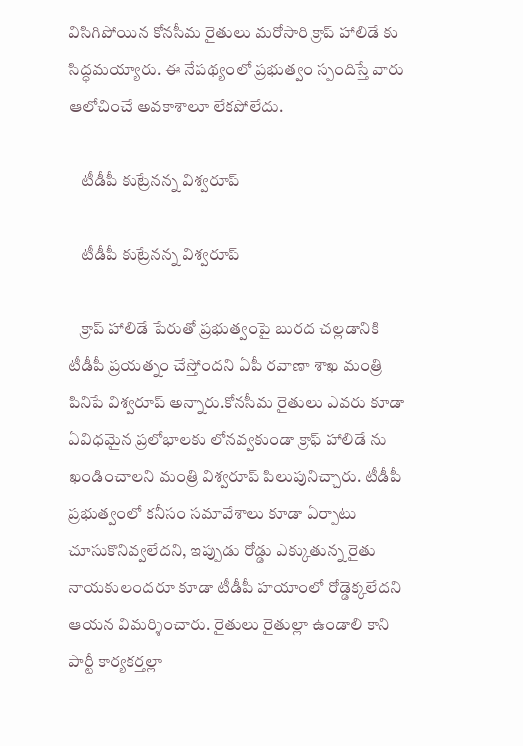విసిగిపోయిన కోనసీమ రైతులు మరోసారి క్రాప్ హాలిడే కు సిద్ధమయ్యారు. ఈ నేపథ్యంలో ప్రభుత్వం స్పందిస్తే వారు ఆలోచించే అవకాశాలూ లేకపోలేదు.

    టీడీపీ కుట్రేనన్న విశ్వరూప్

    టీడీపీ కుట్రేనన్న విశ్వరూప్

    క్రాప్ హాలిడే పేరుతో ప్రభుత్వంపై బురద చల్లడానికి టీడీపీ ప్రయత్నం చేస్తోందని ఏపీ రవాణా శాఖ మంత్రి పినిపే విశ్వరూప్ అన్నారు.కోనసీమ రైతులు ఎవరు కూడా ఏవిధమైన ప్రలోభాలకు లోనవ్వకుండా క్రాఫ్ హాలిడే ను ఖండించాలని మంత్రి విశ్వరూప్ పిలుపునిచ్చారు. టీడీపీ ప్రభుత్వంలో కనీసం సమావేశాలు కూడా ఏర్పాటు చూసుకొనివ్వలేదని, ఇప్పుడు రోడ్డు ఎక్కుతున్న రైతు నాయకులందరూ కూడా టీడీపీ హయాంలో రోడ్డెక్కలేదని ఆయన విమర్శించారు. రైతులు రైతుల్లా ఉండాలి కాని పార్టీ కార్యకర్తల్లా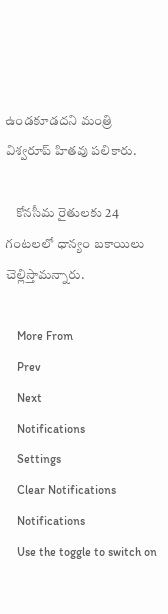ఉండకూడదని మంత్రి విశ్వరూప్ హితవు పలికారు.

    కోనసీమ రైతులకు 24 గంటలలో ధాన్యం బకాయిలు చెల్లిస్తామన్నారు.

    More From
    Prev
    Next
    Notifications
    Settings
    Clear Notifications
    Notifications
    Use the toggle to switch on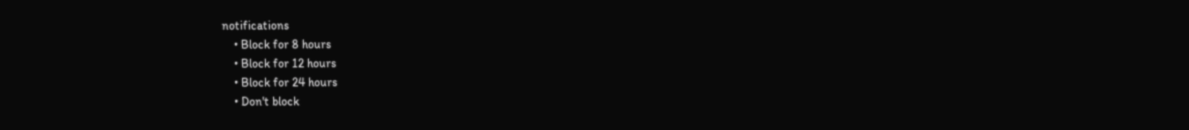notifications
    • Block for 8 hours
    • Block for 12 hours
    • Block for 24 hours
    • Don't block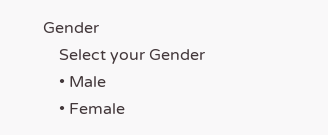Gender
    Select your Gender
    • Male
    • Female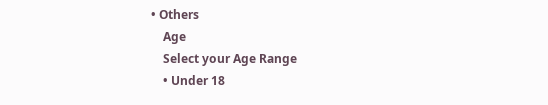• Others
    Age
    Select your Age Range
    • Under 18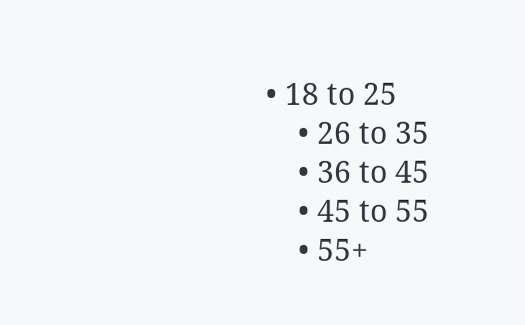• 18 to 25
    • 26 to 35
    • 36 to 45
    • 45 to 55
    • 55+